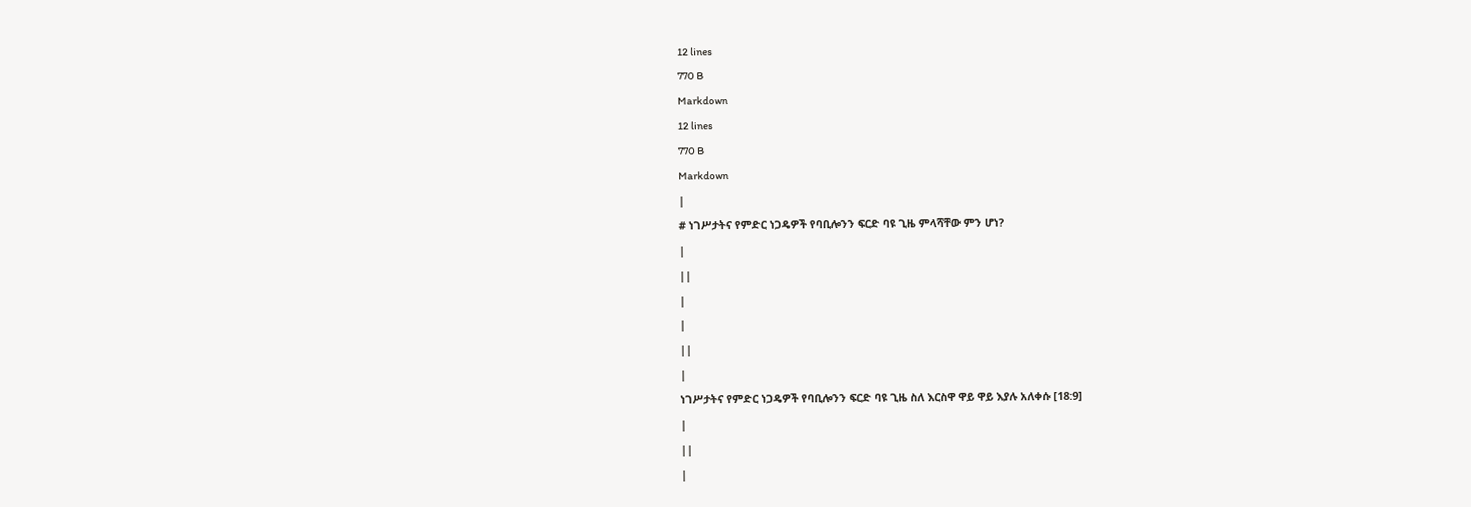12 lines
770 B
Markdown
12 lines
770 B
Markdown
|
# ነገሥታትና የምድር ነጋዴዎች የባቢሎንን ፍርድ ባዩ ጊዜ ምላሻቸው ምን ሆነ?
|
||
|
|
||
|
ነገሥታትና የምድር ነጋዴዎች የባቢሎንን ፍርድ ባዩ ጊዜ ስለ እርስዋ ዋይ ዋይ እያሉ አለቀሱ [18:9]
|
||
|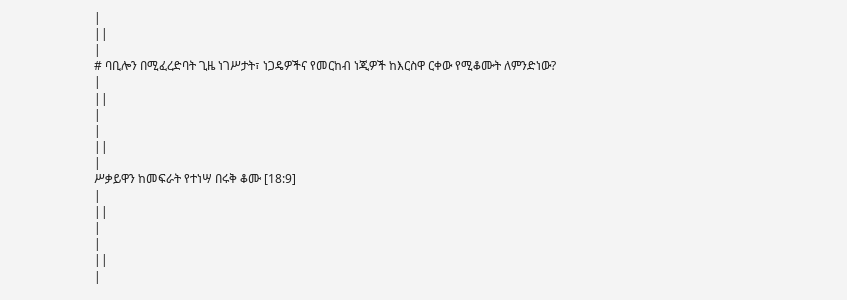|
||
|
# ባቢሎን በሚፈረድባት ጊዜ ነገሥታት፣ ነጋዴዎችና የመርከብ ነጂዎች ከእርስዋ ርቀው የሚቆሙት ለምንድነው?
|
||
|
|
||
|
ሥቃይዋን ከመፍራት የተነሣ በሩቅ ቆሙ [18:9]
|
||
|
|
||
|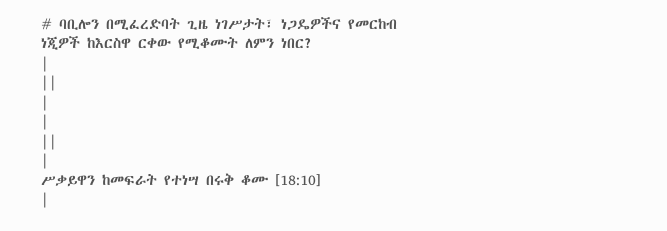# ባቢሎን በሚፈረድባት ጊዜ ነገሥታት፣ ነጋዴዎችና የመርከብ ነጂዎች ከእርስዋ ርቀው የሚቆሙት ለምን ነበር?
|
||
|
|
||
|
ሥቃይዋን ከመፍራት የተነሣ በሩቅ ቆሙ [18:10]
|